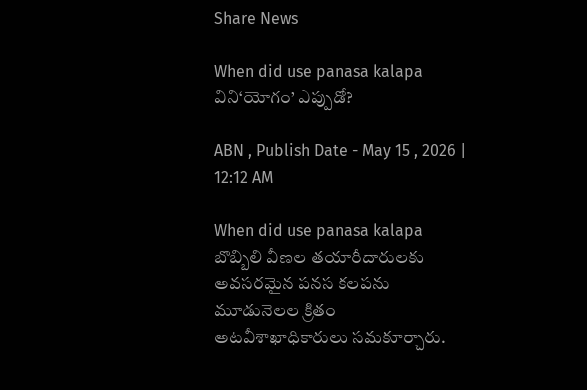Share News

When did use panasa kalapa విని‘యోగం’ ఎప్పుడో?

ABN , Publish Date - May 15 , 2026 | 12:12 AM

When did use panasa kalapa బొబ్బిలి వీణల తయారీదారులకు అవసరమైన పనస కలపను మూడునెలల క్రితం అటవీశాఖాధికారులు సమకూర్చారు.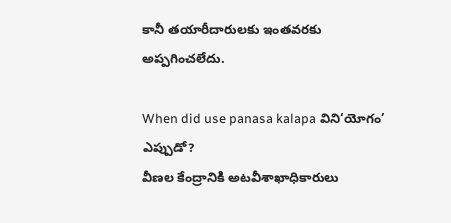కానీ తయారీదారులకు ఇంతవరకు అప్పగించలేదు.

When did use panasa kalapa విని‘యోగం’ ఎప్పుడో?
వీణల కేంద్రానికి అటవీశాఖాధికారులు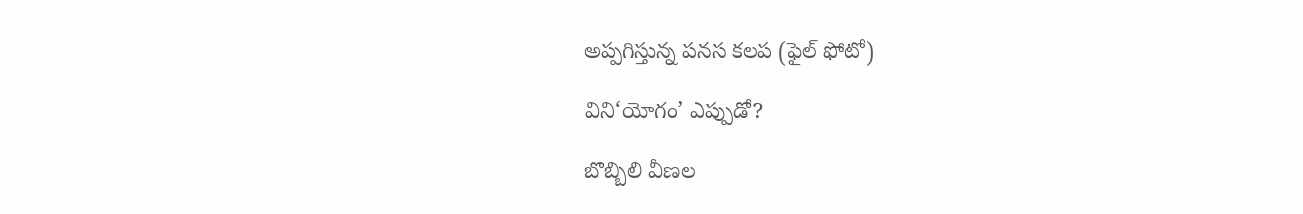అప్పగిస్తున్న పనస కలప (ఫైల్‌ ఫోటో)

విని‘యోగం’ ఎప్పుడో?

బొబ్బిలి వీణల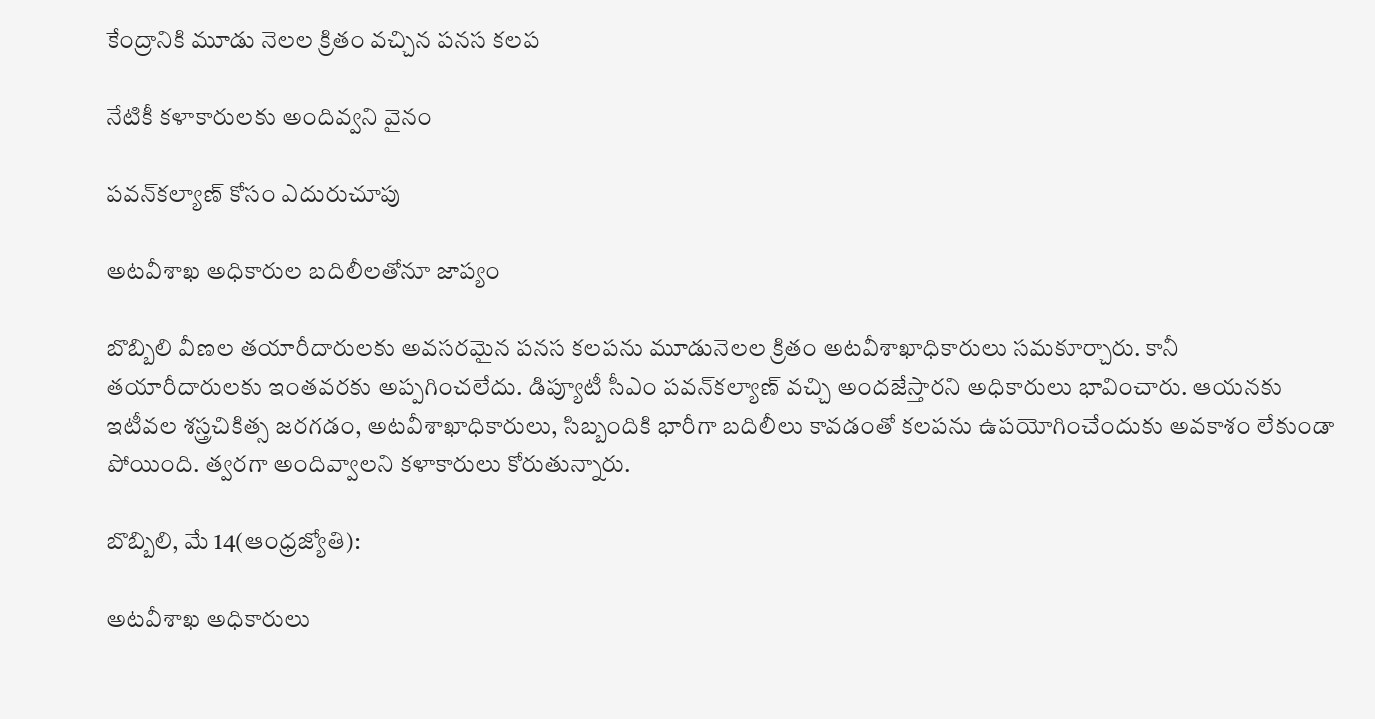కేంద్రానికి మూడు నెలల క్రితం వచ్చిన పనస కలప

నేటికీ కళాకారులకు అందివ్వని వైనం

పవన్‌కల్యాణ్‌ కోసం ఎదురుచూపు

అటవీశాఖ అధికారుల బదిలీలతోనూ జాప్యం

బొబ్బిలి వీణల తయారీదారులకు అవసరమైన పనస కలపను మూడునెలల క్రితం అటవీశాఖాధికారులు సమకూర్చారు. కానీ తయారీదారులకు ఇంతవరకు అప్పగించలేదు. డిప్యూటీ సీఎం పవన్‌కల్యాణ్‌ వచ్చి అందజేస్తారని అధికారులు భావించారు. ఆయనకు ఇటీవల శస్త్రచికిత్స జరగడం, అటవీశాఖాధికారులు, సిబ్బందికి భారీగా బదిలీలు కావడంతో కలపను ఉపయోగించేందుకు అవకాశం లేకుండా పోయింది. త్వరగా అందివ్వాలని కళాకారులు కోరుతున్నారు.

బొబ్బిలి, మే 14(ఆంధ్రజ్యోతి):

అటవీశాఖ అధికారులు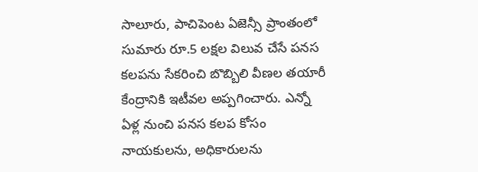సాలూరు, పాచిపెంట ఏజెన్సీ ప్రాంతంలో సుమారు రూ.5 లక్షల విలువ చేసే పనస కలపను సేకరించి బొబ్బిలి వీణల తయారీ కేంద్రానికి ఇటీవల అప్పగించారు. ఎన్నో ఏళ్ల నుంచి పనస కలప కోసం నాయకులను, అధికారులను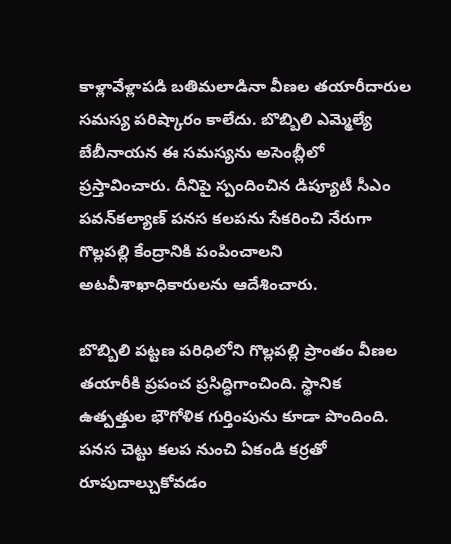కాళ్లావేళ్లాపడి బతిమలాడినా వీణల తయారీదారుల సమస్య పరిష్కారం కాలేదు. బొబ్బిలి ఎమ్మెల్యే బేబీనాయన ఈ సమస్యను అసెంబ్లీలో ప్రస్తావించారు. దీనిపై స్పందించిన డిప్యూటీ సీఎం పవన్‌కల్యాణ్‌ పనస కలపను సేకరించి నేరుగా గొల్లపల్లి కేంద్రానికి పంపించాలని అటవీశాఖాధికారులను ఆదేశించారు.

బొబ్బిలి పట్టణ పరిధిలోని గొల్లపల్లి ప్రాంతం వీణల తయారీకి ప్రపంచ ప్రసిద్ధిగాంచింది. స్థానిక ఉత్పత్తుల భౌగోళిక గుర్తింపును కూడా పొందింది. పనస చెట్టు కలప నుంచి ఏకండి కర్రతో రూపుదాల్చుకోవడం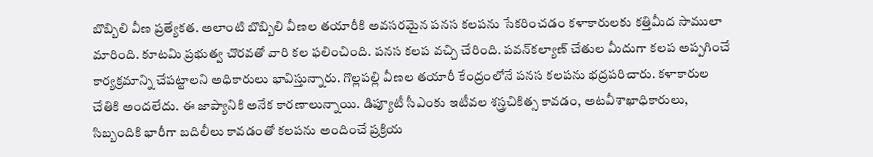బొబ్బిలి వీణ ప్రత్యేకత. అలాంటి బొబ్బిలి వీణల తయారీకి అవసరమైన పనస కలపను సేకరించడం కళాకారులకు కత్తిమీద సాములా మారింది. కూటమి ప్రభుత్వ చొరవతో వారి కల ఫలించింది. పనస కలప వచ్చి చేరింది. పవన్‌కల్యాణ్‌ చేతుల మీదుగా కలప అప్పగించే కార్యక్రమాన్ని చేపట్టాలని అధికారులు భావిస్తున్నారు. గొల్లపల్లి వీణల తయారీ కేంద్రంలోనే పనస కలపను భద్రపరిచారు. కళాకారుల చేతికి అందలేదు. ఈ జాప్యానికి అనేక కారణాలున్నాయి. డిప్యూటీ సీఎంకు ఇటీవల శస్త్రచికిత్స కావడం, అటవీశాఖాధికారులు, సిబ్బందికి భారీగా బదిలీలు కావడంతో కలపను అందించే ప్రక్రియ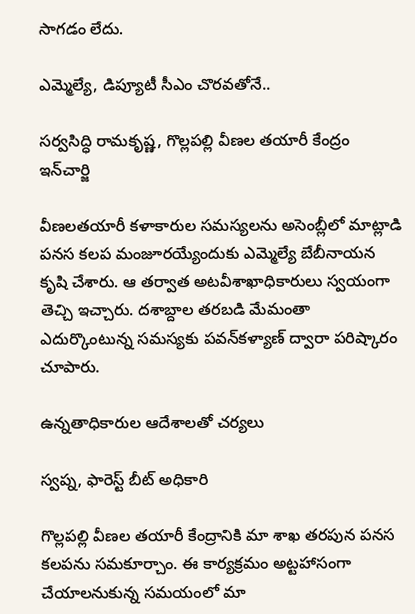సాగడం లేదు.

ఎమ్మెల్యే, డిప్యూటీ సీఎం చొరవతోనే..

సర్వసిద్ధి రామకృష్ణ, గొల్లపల్లి వీణల తయారీ కేంద్రం ఇన్‌చార్జి

వీణలతయారీ కళాకారుల సమస్యలను అసెంబ్లీలో మాట్లాడి పనస కలప మంజూరయ్యేందుకు ఎమ్మెల్యే బేబీనాయన కృషి చేశారు. ఆ తర్వాత అటవీశాఖాధికారులు స్వయంగా తెచ్చి ఇచ్చారు. దశాబ్దాల తరబడి మేమంతా ఎదుర్కొంటున్న సమస్యకు పవన్‌కళ్యాణ్‌ ద్వారా పరిష్కారం చూపారు.

ఉన్నతాధికారుల ఆదేశాలతో చర్యలు

స్వప్న, ఫారెస్ట్‌ బీట్‌ అధికారి

గొల్లపల్లి వీణల తయారీ కేంద్రానికి మా శాఖ తరపున పనస కలపను సమకూర్చాం. ఈ కార్యక్రమం అట్టహాసంగా చేయాలనుకున్న సమయంలో మా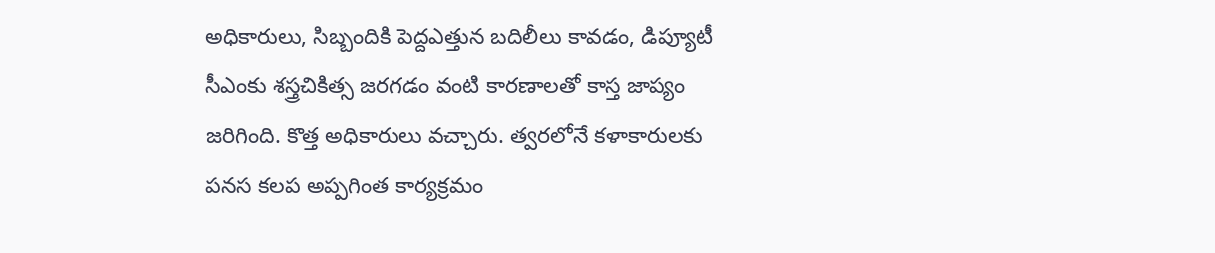అధికారులు, సిబ్బందికి పెద్దఎత్తున బదిలీలు కావడం, డిప్యూటీ సీఎంకు శస్త్రచికిత్స జరగడం వంటి కారణాలతో కాస్త జాప్యం జరిగింది. కొత్త అధికారులు వచ్చారు. త్వరలోనే కళాకారులకు పనస కలప అప్పగింత కార్యక్రమం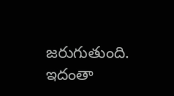జరుగుతుంది. ఇదంతా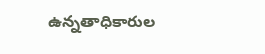ఉన్నతాధికారుల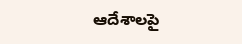ఆదేశాలపై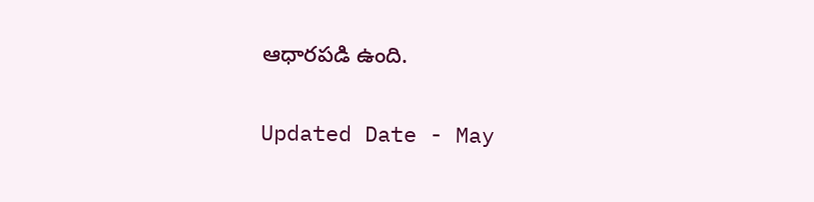ఆధారపడి ఉంది.

Updated Date - May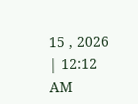15 , 2026 | 12:12 AM